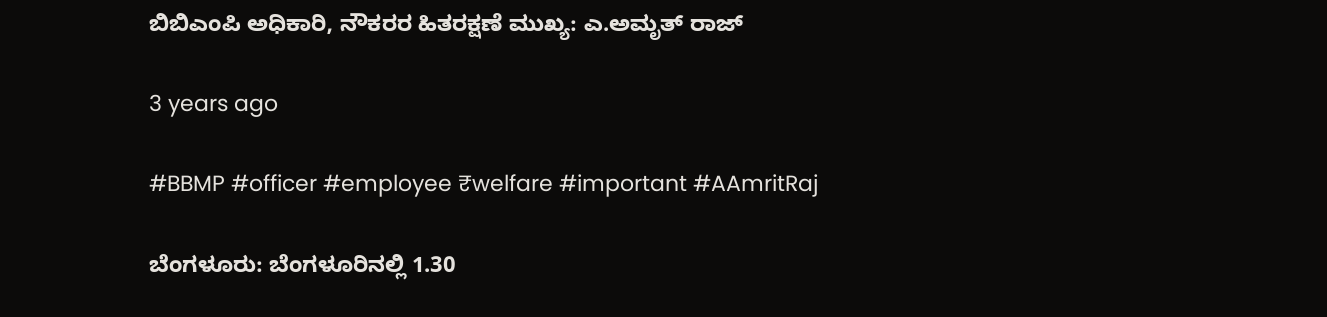ಬಿಬಿಎಂಪಿ ಅಧಿಕಾರಿ, ನೌಕರರ ಹಿತರಕ್ಷಣೆ ಮುಖ್ಯ: ಎ.ಅಮೃತ್ ರಾಜ್

3 years ago

#BBMP #officer #employee ₹welfare #important #AAmritRaj

ಬೆಂಗಳೂರು: ಬೆಂಗಳೂರಿನಲ್ಲಿ 1.30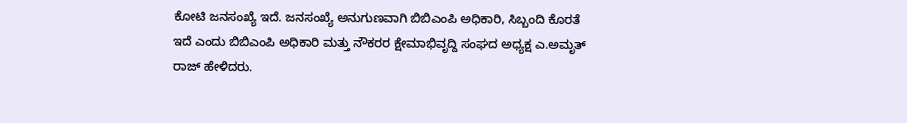ಕೋಟಿ ಜನಸಂಖ್ಯೆ ಇದೆ. ಜನಸಂಖ್ಯೆ ಅನುಗುಣವಾಗಿ ಬಿಬಿಎಂಪಿ ಅಧಿಕಾರಿ, ಸಿಬ್ಬಂದಿ ಕೊರತೆ ಇದೆ ಎಂದು ಬಿಬಿಎಂಪಿ ಅಧಿಕಾರಿ ಮತ್ತು ನೌಕರರ ಕ್ಷೇಮಾಭಿವೃದ್ದಿ ಸಂಘದ ಅಧ್ಯಕ್ಷ ಎ.ಅಮೃತ್ ರಾಜ್ ಹೇಳಿದರು.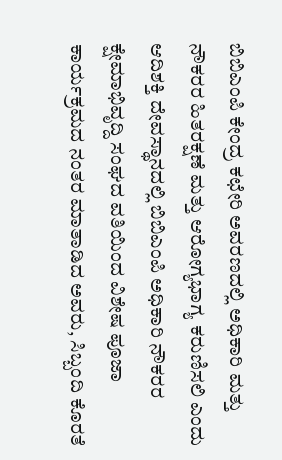ಬಿಬಿಎಂಪಿ ಕೇಂದ್ರ ಕಛೇರಿ ಅವರಣದಲ್ಲಿ ಅಧಿಕಾರಿ ಮತ್ತು ನೌಕರರ ಹಿತರಕ್ಷಣೆ ಮತ್ತು ಆರೋಗ್ಯಭಾಗ್ಯ ಕರುಣಿಸಲಿ ಎಂದು ಆದಿಶಕ್ತಿ ದೇವಸ್ಥಾನದಲ್ಲಿ ಬಿಬಿಎಂಪಿ ಅಧಿಕಾರಿ ನೌಕರರ ಕ್ಷೇಮಾಭಿವೃದ್ದಿ ಸಂಘದ ವತಿಯಿಂದ ವಿಶೇಷ ಪೂಜಾ ಕಾರ್ಯಕ್ರಮದ ನಂತರ ಮಾತಾಡಿದ ಅವರು, ಸಿಬ್ಬಂದಿ ಕೊರತೆ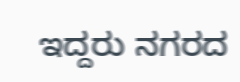ಇದ್ದರು ನಗರದ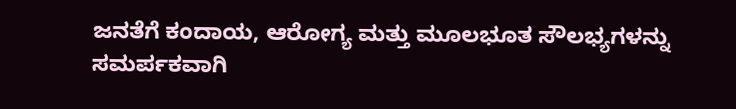ಜನತೆಗೆ ಕಂದಾಯ, ಆರೋಗ್ಯ ಮತ್ತು ಮೂಲಭೂತ ಸೌಲಭ್ಯಗಳನ್ನು ಸಮರ್ಪಕವಾಗಿ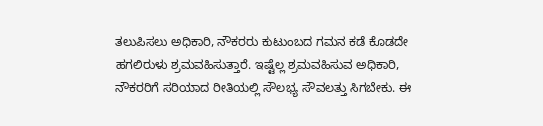ತಲುಪಿಸಲು ಅಧಿಕಾರಿ, ನೌಕರರು ಕುಟುಂಬದ ಗಮನ ಕಡೆ ಕೊಡದೇ ಹಗಲಿರುಳು ಶ್ರಮವಹಿಸುತ್ತಾರೆ. ಇಷ್ಟೆಲ್ಲ ಶ್ರಮವಹಿಸುವ ಅಧಿಕಾರಿ, ನೌಕರರಿಗೆ ಸರಿಯಾದ ರೀತಿಯಲ್ಲಿ ಸೌಲಭ್ಯ ಸೌವಲತ್ತು ಸಿಗಬೇಕು. ಈ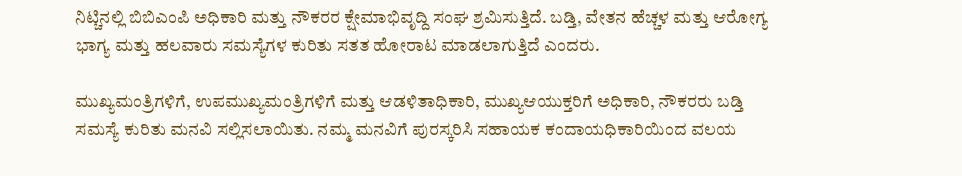ನಿಟ್ಚಿನಲ್ಲಿ ಬಿಬಿಎಂಪಿ ಅಧಿಕಾರಿ ಮತ್ತು ನೌಕರರ ಕ್ಷೇಮಾಭಿವೃದ್ದಿ ಸಂಘ ಶ್ರಮಿಸುತ್ತಿದೆ. ಬಡ್ತಿ, ವೇತನ ಹೆಚ್ಚಳ ಮತ್ತು ಆರೋಗ್ಯ ಭಾಗ್ಯ ಮತ್ತು ಹಲವಾರು ಸಮಸ್ಯೆಗಳ ಕುರಿತು ಸತತ ಹೋರಾಟ ಮಾಡಲಾಗುತ್ತಿದೆ ಎಂದರು.

ಮುಖ್ಯಮಂತ್ರಿಗಳಿಗೆ, ಉಪಮುಖ್ಯಮಂತ್ರಿಗಳಿಗೆ ಮತ್ತು ಆಡಳಿತಾಧಿಕಾರಿ, ಮುಖ್ಯಆಯುಕ್ತರಿಗೆ ಅಧಿಕಾರಿ, ನೌಕರರು ಬಡ್ತಿ ಸಮಸ್ಯೆ ಕುರಿತು ಮನವಿ ಸಲ್ಲಿಸಲಾಯಿತು. ನಮ್ಮ ಮನವಿಗೆ ಪುರಸ್ಕರಿಸಿ ಸಹಾಯಕ ಕಂದಾಯಧಿಕಾರಿಯಿಂದ ವಲಯ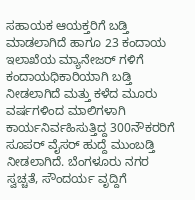ಸಹಾಯಕ ಆಯಕ್ತರಿಗೆ ಬಡ್ತಿ ಮಾಡಲಾಗಿದೆ ಹಾಗೂ 23 ಕಂದಾಯ ಇಲಾಖೆಯ ಮ್ಯಾನೇಜರ್ ಗಳಿಗೆ ಕಂದಾಯಧಿಕಾರಿಯಾಗಿ ಬಡ್ತಿ ನೀಡಲಾಗಿದೆ ಮತ್ತು ಕಳೆದ ಮೂರು ವರ್ಷಗಳಿಂದ ಮಾಲಿಗಳಾಗಿ ಕಾರ್ಯನಿರ್ವಹಿಸುತ್ತಿದ್ದ 300ನೌಕರರಿಗೆ ಸೂಪರ್ ವೈಸರ್ ಹುದ್ದೆ ಮುಂಬಡ್ತಿ ನೀಡಲಾಗಿದೆ. ಬೆಂಗಳೂರು ನಗರ ಸ್ವಚ್ಚತೆ, ಸೌಂದರ್ಯ ವೃದ್ದಿಗೆ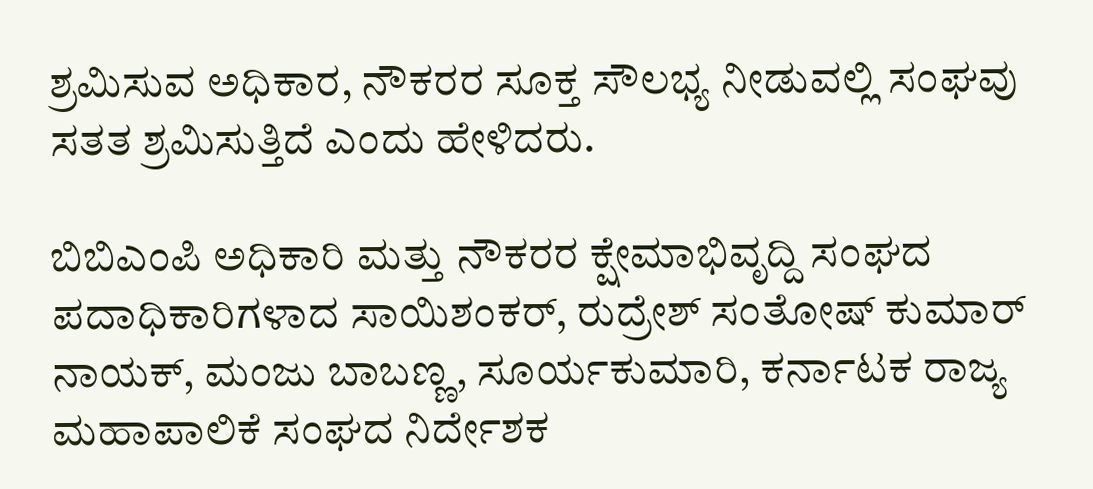ಶ್ರಮಿಸುವ ಅಧಿಕಾರ, ನೌಕರರ ಸೂಕ್ತ ಸೌಲಭ್ಯ ನೀಡುವಲ್ಲಿ ಸಂಘವು ಸತತ ಶ್ರಮಿಸುತ್ತಿದೆ ಎಂದು ಹೇಳಿದರು.

ಬಿಬಿಎಂಪಿ ಅಧಿಕಾರಿ ಮತ್ತು ನೌಕರರ ಕ್ಷೇಮಾಭಿವೃದ್ದಿ ಸಂಘದ ಪದಾಧಿಕಾರಿಗಳಾದ ಸಾಯಿಶಂಕರ್, ರುದ್ರೇಶ್ ಸಂತೋಷ್ ಕುಮಾರ್ ನಾಯಕ್, ಮಂಜು ಬಾಬಣ್ಣ, ಸೂರ್ಯಕುಮಾರಿ, ಕರ್ನಾಟಕ ರಾಜ್ಯ ಮಹಾಪಾಲಿಕೆ ಸಂಘದ ನಿರ್ದೇಶಕ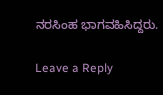ನರಸಿಂಹ ಭಾಗವಹಿಸಿದ್ದರು.

Leave a Reply